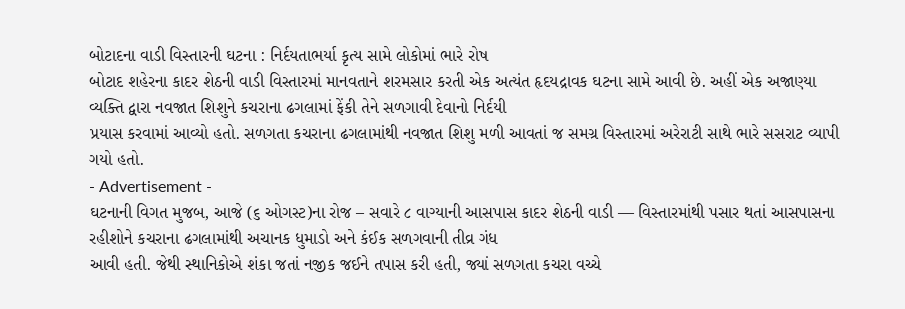બોટાદના વાડી વિસ્તારની ઘટના : નિર્દયતાભર્યા કૃત્ય સામે લોકોમાં ભારે રોષ
બોટાદ શહેરના કાદર શેઠની વાડી વિસ્તારમાં માનવતાને શરમસાર કરતી એક અત્યંત હૃદયદ્રાવક ઘટના સામે આવી છે. અહીં એક અજાણ્યા વ્યક્તિ દ્વારા નવજાત શિશુને કચરાના ઢગલામાં ફેંકી તેને સળગાવી દેવાનો નિર્દયી
પ્રયાસ કરવામાં આવ્યો હતો. સળગતા કચરાના ઢગલામાંથી નવજાત શિશુ મળી આવતાં જ સમગ્ર વિસ્તારમાં અરેરાટી સાથે ભારે સસરાટ વ્યાપી ગયો હતો.
- Advertisement -
ઘટનાની વિગત મુજબ, આજે (૬ ઓગસ્ટ)ના રોજ – સવારે ૮ વાગ્યાની આસપાસ કાદર શેઠની વાડી — વિસ્તારમાંથી પસાર થતાં આસપાસના રહીશોને કચરાના ઢગલામાંથી અચાનક ધુમાડો અને કંઈક સળગવાની તીવ્ર ગંધ
આવી હતી. જેથી સ્થાનિકોએ શંકા જતાં નજીક જઈને તપાસ કરી હતી, જ્યાં સળગતા કચરા વચ્ચે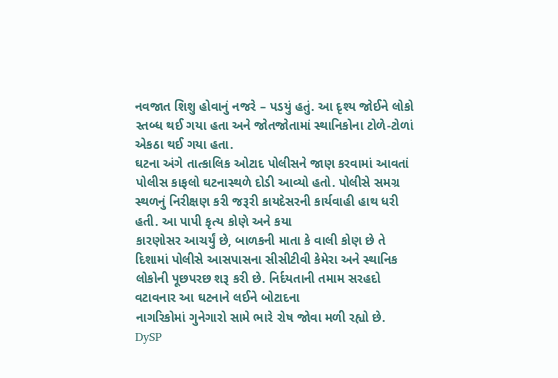નવજાત શિશુ હોવાનું નજરે – પડયું હતું. આ દૃશ્ય જોઈને લોકો સ્તબ્ધ થઈ ગયા હતા અને જોતજોતામાં સ્થાનિકોના ટોળે-ટોળાં
એકઠા થઈ ગયા હતા.
ઘટના અંગે તાત્કાલિક ઓટાદ પોલીસને જાણ કરવામાં આવતાં પોલીસ કાફલો ઘટનાસ્થળે દોડી આવ્યો હતો. પોલીસે સમગ્ર સ્થળનું નિરીક્ષણ કરી જરૂરી કાયદેસરની કાર્યવાહી હાથ ધરી હતી. આ પાપી કૃત્ય કોણે અને કયા
કારણોસર આચર્યું છે, બાળકની માતા કે વાલી કોણ છે તે દિશામાં પોલીસે આસપાસના સીસીટીવી કેમેરા અને સ્થાનિક લોકોની પૂછપરછ શરૂ કરી છે. નિર્દયતાની તમામ સરહદો વટાવનાર આ ઘટનાને લઈને બોટાદના
નાગરિકોમાં ગુનેગારો સામે ભારે રોષ જોવા મળી રહ્યો છે.
DySP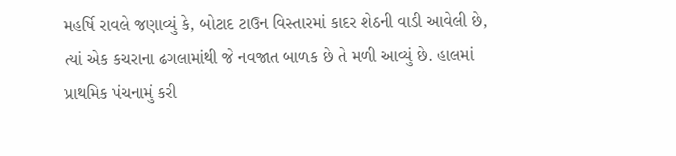મહર્ષિ રાવલે જણાવ્યું કે, બોટાદ ટાઉન વિસ્તારમાં કાદર શેઠની વાડી આવેલી છે, ત્યાં એક કચરાના ઢગલામાંથી જે નવજાત બાળક છે તે મળી આવ્યું છે. હાલમાં પ્રાથમિક પંચનામું કરી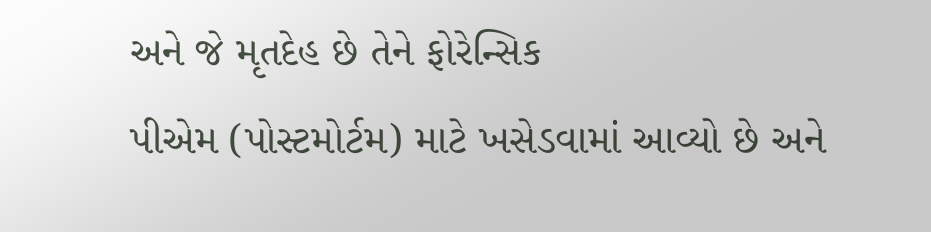અને જે મૃતદેહ છે તેને ફોરેન્સિક
પીએમ (પોસ્ટમોર્ટમ) માટે ખસેડવામાં આવ્યો છે અને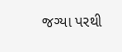જગ્યા પરથી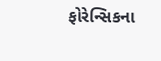ફોરેન્સિકના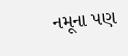નમૂના પણ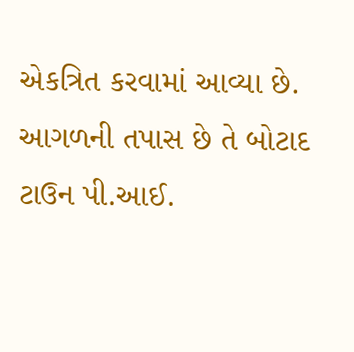એકત્રિત કરવામાં આવ્યા છે. આગળની તપાસ છે તે બોટાદ ટાઉન પી.આઈ.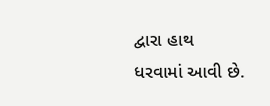દ્વારા હાથ ધરવામાં આવી છે.